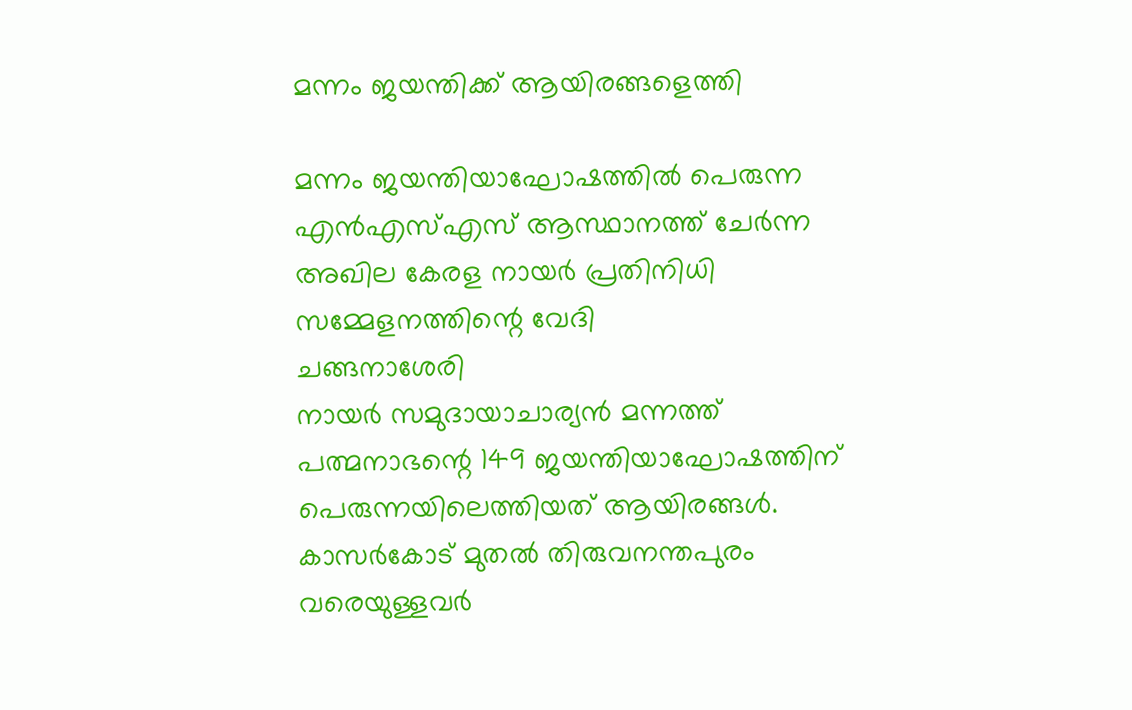മന്നം ജയന്തിക്ക് ആയിരങ്ങളെത്തി

മന്നം ജയന്തിയാഘോഷത്തിൽ പെരുന്ന എൻഎസ്എസ് ആസ്ഥാനത്ത് ചേർന്ന അഖില കേരള നായർ പ്രതിനിധി സമ്മേളനത്തിന്റെ വേദി
ചങ്ങനാശേരി
നായർ സമുദായാചാര്യൻ മന്നത്ത് പത്മനാഭന്റെ 149 ജയന്തിയാഘോഷത്തിന് പെരുന്നയിലെത്തിയത് ആയിരങ്ങൾ. കാസർകോട് മുതൽ തിരുവനന്തപുരം വരെയുള്ളവർ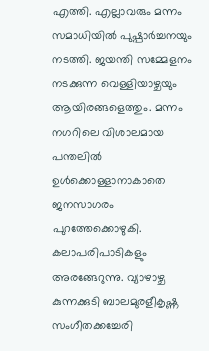എത്തി. എല്ലാവരും മന്നം സമാധിയിൽ പുഷ്പാർച്ചനയും നടത്തി. ജയന്തി സമ്മേളനം നടക്കുന്ന വെള്ളിയാഴ്ചയും ആയിരങ്ങളെത്തും. മന്നം നഗറിലെ വിശാലമായ പന്തലിൽ ഉൾക്കൊള്ളാനാകാതെ ജനസാഗരം പുറത്തേക്കൊഴുകി. കലാപരിപാടികളും അരങ്ങേറുന്നു. വ്യാഴാഴ്ച കുന്നക്കുടി ബാലമുരളീകൃഷ്ണ സംഗീതക്കച്ചേരി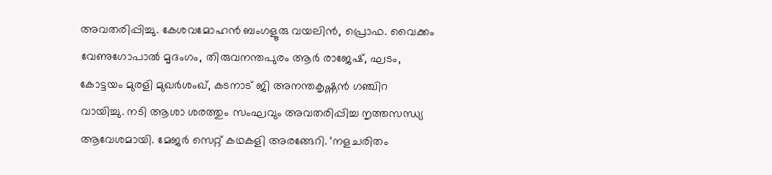അവതരിപ്പിച്ചു. കേശവമോഹൻ ബംഗളൂരു വയലിൻ, പ്രൊഫ. വൈക്കം വേണുഗോപാൽ മൃദംഗം, തിരുവനന്തപുരം ആർ രാജേഷ്, ഘടം, കോട്ടയം മുരളി മുഖർശംഖ്, കടനാട് ജി അനന്തകൃഷ്ണൻ ഗഞ്ചിറ വായിച്ചു. നടി ആശാ ശരത്തും സംഘവും അവതരിപ്പിച്ച നൃത്തസന്ധ്യ ആവേശമായി. മേജർ സെറ്റ് കഥകളി അരങ്ങേറി. ‘നളചരിതം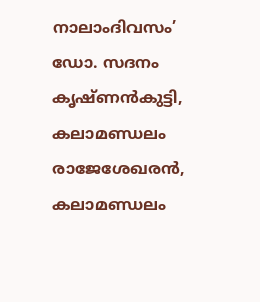നാലാംദിവസം’ ഡോ. സദനം കൃഷ്ണൻകുട്ടി, കലാമണ്ഡലം രാജേശേഖരൻ, കലാമണ്ഡലം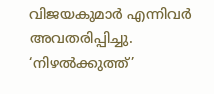വിജയകുമാർ എന്നിവർ അവതരിപ്പിച്ചു. ‘നിഴൽക്കുത്ത്’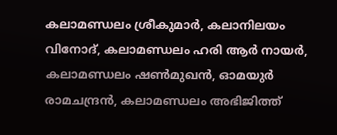കലാമണ്ഡലം ശ്രീകുമാർ, കലാനിലയം വിനോദ്, കലാമണ്ഡലം ഹരി ആർ നായർ, കലാമണ്ഡലം ഷൺമുഖൻ, ഓമയുർ രാമചന്ദ്രൻ, കലാമണ്ഡലം അഭിജിത്ത്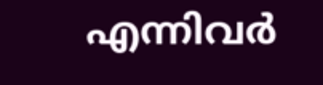എന്നിവർ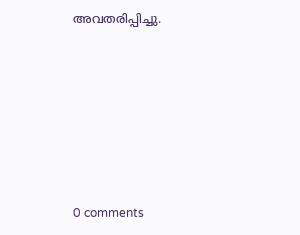അവതരിപ്പിച്ചു.









0 comments